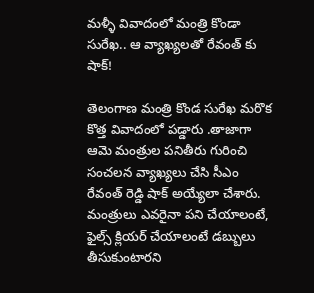మళ్ళీ వివాదంలో మంత్రి కొండా సురేఖ.. ఆ వ్యాఖ్యలతో రేవంత్ కు షాక్!

తెలంగాణ మంత్రి కొండ సురేఖ మరొక కొత్త వివాదంలో పడ్డారు .తాజాగా ఆమె మంత్రుల పనితీరు గురించి సంచలన వ్యాఖ్యలు చేసి సీఎం రేవంత్ రెడ్డి షాక్ అయ్యేలా చేశారు. మంత్రులు ఎవరైనా పని చేయాలంటే, ఫైల్స్ క్లియర్ చేయాలంటే డబ్బులు తీసుకుంటారని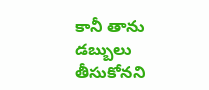కానీ తాను డబ్బులు తీసుకోనని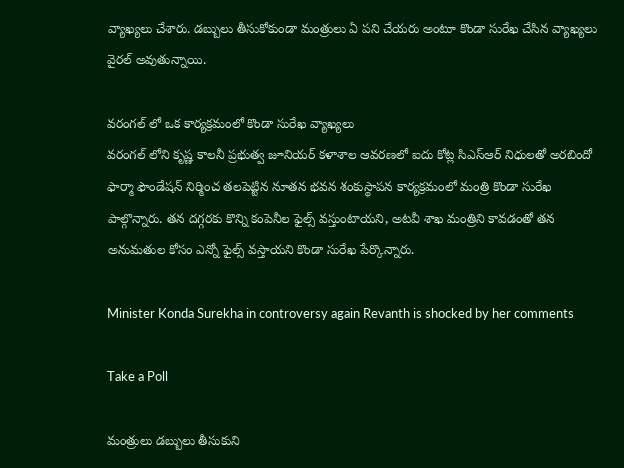వ్యాఖ్యలు చేశారు. డబ్బులు తీసుకోకుండా మంత్రులు ఏ పని చేయరు అంటూ కొండా సురేఖ చేసిన వ్యాఖ్యలు వైరల్ అవుతున్నాయి.

వరంగల్ లో ఒక కార్యక్రమంలో కొండా సురేఖ వ్యాఖ్యలు
వరంగల్ లోని కృష్ణ కాలనీ ప్రభుత్వ జూనియర్ కళాశాల ఆవరణలో ఐదు కోట్ల సిఎస్ఆర్ నిధులతో అరబిందో ఫార్మా ఫౌండేషన్ నిర్మించ తలపెట్టిన నూతన భవన శంకుస్థాపన కార్యక్రమంలో మంత్రి కొండా సురేఖ పాల్గొన్నారు. తన దగ్గరకు కొన్ని కంపెనీల ఫైల్స్ వస్తుంటాయని, అటవీ శాఖ మంత్రిని కావడంతో తన అనుమతుల కోసం ఎన్నో ఫైల్స్ వస్తాయని కొండా సురేఖ పేర్కొన్నారు.

Minister Konda Surekha in controversy again Revanth is shocked by her comments

Take a Poll

మంత్రులు డబ్బులు తీసుకుని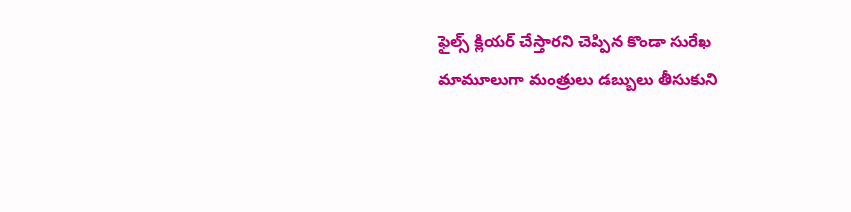ఫైల్స్ క్లియర్ చేస్తారని చెప్పిన కొండా సురేఖ
మామూలుగా మంత్రులు డబ్బులు తీసుకుని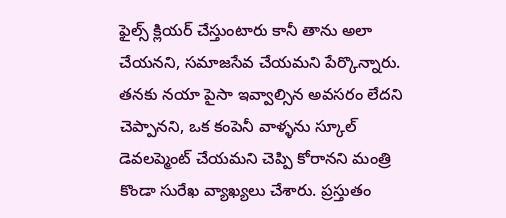ఫైల్స్ క్లియర్ చేస్తుంటారు కానీ తాను అలా చేయనని, సమాజసేవ చేయమని పేర్కొన్నారు. తనకు నయా పైసా ఇవ్వాల్సిన అవసరం లేదని చెప్పానని, ఒక కంపెనీ వాళ్ళను స్కూల్ డెవలప్మెంట్ చేయమని చెప్పి కోరానని మంత్రి కొండా సురేఖ వ్యాఖ్యలు చేశారు. ప్రస్తుతం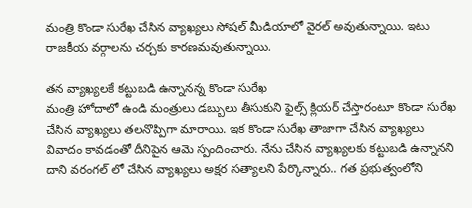మంత్రి కొండా సురేఖ చేసిన వ్యాఖ్యలు సోషల్ మీడియాలో వైరల్ అవుతున్నాయి. ఇటు రాజకీయ వర్గాలను చర్చకు కారణమవుతున్నాయి.

తన వ్యాఖ్యలకే కట్టుబడి ఉన్నానన్న కొండా సురేఖ
మంత్రి హోదాలో ఉండి మంత్రులు డబ్బులు తీసుకుని ఫైల్స్ క్లియర్ చేస్తారంటూ కొండా సురేఖ చేసిన వ్యాఖ్యలు తలనొప్పిగా మారాయి. ఇక కొండా సురేఖ తాజాగా చేసిన వ్యాఖ్యలు వివాదం కావడంతో దీనిపైన ఆమె స్పందించారు. నేను చేసిన వ్యాఖ్యలకు కట్టుబడి ఉన్నానని దాని వరంగల్ లో చేసిన వ్యాఖ్యలు అక్షర సత్యాలని పేర్కొన్నారు.. గత ప్రభుత్వంలోని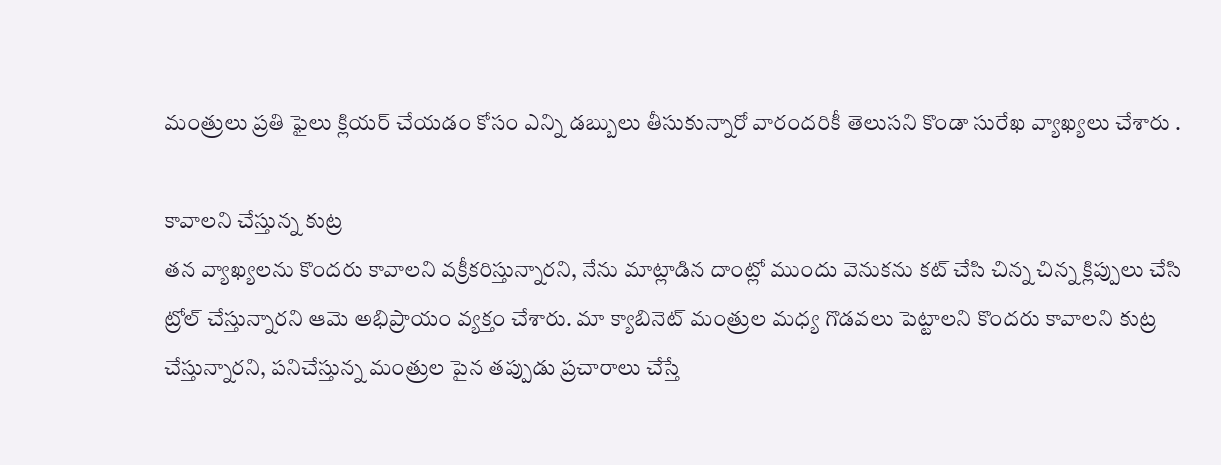మంత్రులు ప్రతి ఫైలు క్లియర్ చేయడం కోసం ఎన్ని డబ్బులు తీసుకున్నారో వారందరికీ తెలుసని కొండా సురేఖ వ్యాఖ్యలు చేశారు .

కావాలని చేస్తున్న కుట్ర
తన వ్యాఖ్యలను కొందరు కావాలని వక్రీకరిస్తున్నారని, నేను మాట్లాడిన దాంట్లో ముందు వెనుకను కట్ చేసి చిన్న చిన్న క్లిప్పులు చేసి ట్రోల్ చేస్తున్నారని ఆమె అభిప్రాయం వ్యక్తం చేశారు. మా క్యాబినెట్ మంత్రుల మధ్య గొడవలు పెట్టాలని కొందరు కావాలని కుట్ర చేస్తున్నారని, పనిచేస్తున్న మంత్రుల పైన తప్పుడు ప్రచారాలు చేస్తే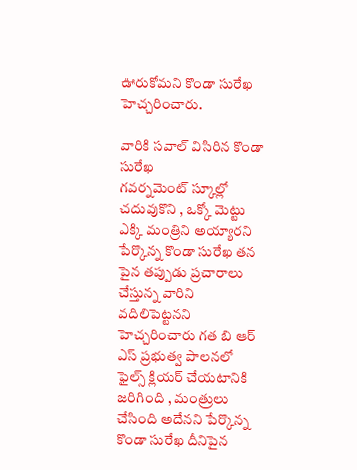ఊరుకోమని కొండా సురేఖ హెచ్చరించారు.

వారికి సవాల్ విసిరిన కొండా సురేఖ
గవర్నమెంట్ స్కూల్లో చదువుకొని , ఒక్కో మెట్టు ఎక్కి మంత్రిని అయ్యారని పేర్కొన్న కొండా సురేఖ తన పైన తప్పుడు ప్రచారాలు చేస్తున్న వారిని వదిలిపెట్టనని హెచ్చరించారు గత బి ఆర్ ఎస్ ప్రభుత్వ పాలనలో ఫైల్స్ క్లియర్ చేయటానికి జరిగింది , మంత్రులు చేసింది అదేనని పేర్కొన్న కొండా సురేఖ దీనిపైన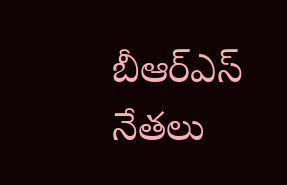బీఆర్ఎస్ నేతలు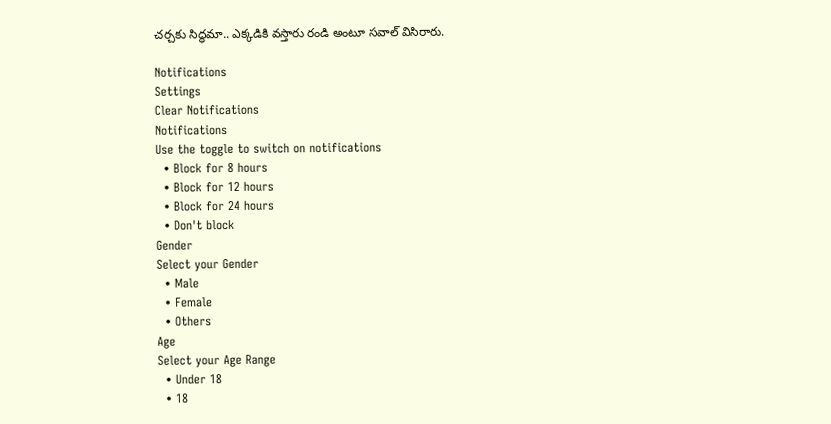చర్చకు సిద్ధమా.. ఎక్కడికి వస్తారు రండి అంటూ సవాల్ విసిరారు.

Notifications
Settings
Clear Notifications
Notifications
Use the toggle to switch on notifications
  • Block for 8 hours
  • Block for 12 hours
  • Block for 24 hours
  • Don't block
Gender
Select your Gender
  • Male
  • Female
  • Others
Age
Select your Age Range
  • Under 18
  • 18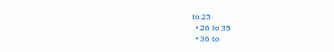to 25
  • 26 to 35
  • 36 to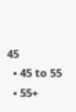45
  • 45 to 55
  • 55+